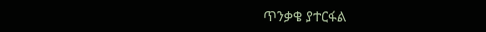ጥንቃቄ ያተርፋል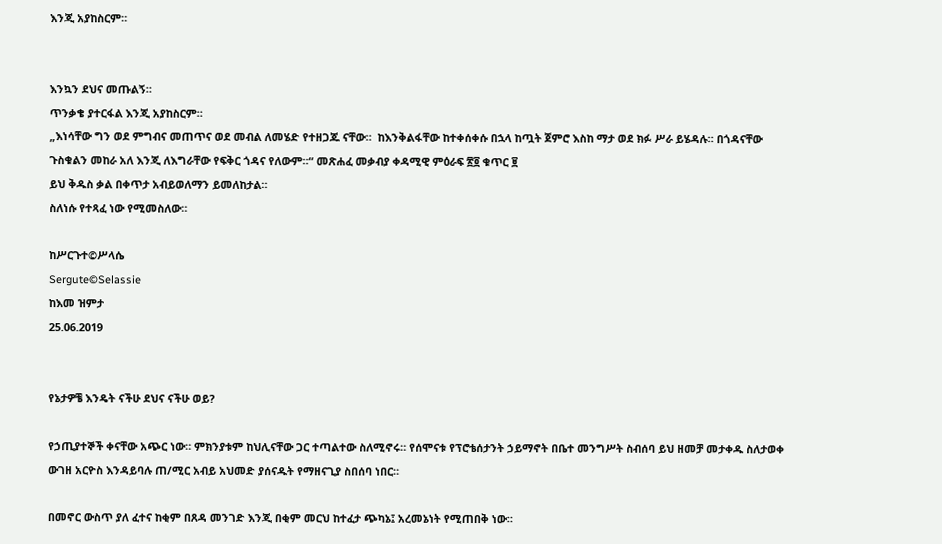እንጂ አያከስርም።


እንኳን ደህና መጡልኝ።
ጥንቃቄ ያተርፋል እንጂ አያከስርም።
„እነሳቸው ግን ወደ ምግብና መጠጥና ወደ መብል ለመሄድ የተዘጋጁ ናቸው።  ከእንቅልፋቸው ከተቀሰቀሱ በኋላ ከጧት ጀምሮ እስከ ማታ ወደ ክፉ ሥራ ይሄዳሉ። በጎዳናቸው ጉስቁልን መከራ አለ እንጂ ለእግራቸው የፍቅር ጎዳና የለውም።“ መጽሐፈ መቃብያ ቀዳሚዊ ምዕራፍ ፳፬ ቁጥር ፱
ይህ ቅዱስ ቃል በቀጥታ አብይወለማን ይመለከታል።
ስለነሱ የተጻፈ ነው የሚመስለው።

ከሥርጉተ©ሥላሴ
Sergute©Selassie
ከእመ ዝምታ
25.06.2019


የኔታዎቼ እንዴት ናችሁ ደህና ናችሁ ወይ?

የኃጢያተኞች ቀናቸው አጭር ነው። ምክንያቱም ከህሊናቸው ጋር ተጣልተው ስለሚኖሩ። የሰሞናቱ የፕሮቴሰታንት ኃይማኖት በቤተ መንግሥት ስብሰባ ይህ ዘመቻ መታቀዱ ስለታወቀ ውገዘ አርዮስ እንዳይባሉ ጠ/ሚር አብይ አህመድ ያሰናዱት የማዘናጊያ ስበሰባ ነበር።

በመኖር ውስጥ ያለ ፈተና ከቂም በጸዳ መንገድ እንጂ በቂም መርህ ከተፈታ ጭካኔ፤ አረመኔነት የሚጠበቅ ነው።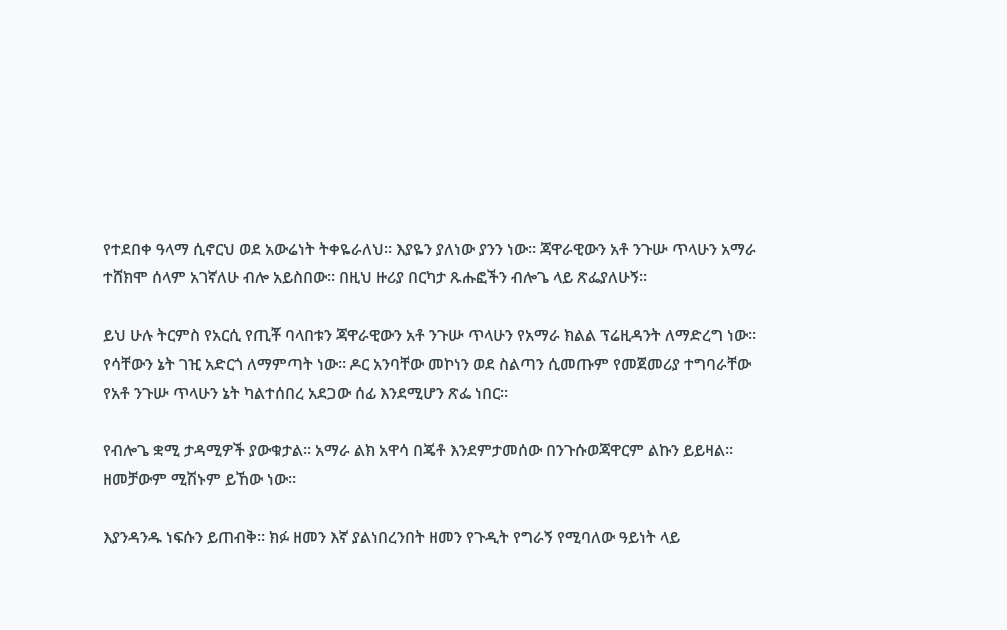የተደበቀ ዓላማ ሲኖርህ ወደ አውሬነት ትቀዬራለህ። እያዬን ያለነው ያንን ነው። ጃዋራዊውን አቶ ንጉሡ ጥላሁን አማራ ተሸክሞ ሰላም አገኛለሁ ብሎ አይስበው። በዚህ ዙሪያ በርካታ ጹሑፎችን ብሎጌ ላይ ጽፌያለሁኝ።

ይህ ሁሉ ትርምስ የአርሲ የጢቾ ባላበቱን ጃዋራዊውን አቶ ንጉሡ ጥላሁን የአማራ ክልል ፕሬዚዳንት ለማድረግ ነው። የሳቸውን ኔት ገዢ አድርጎ ለማምጣት ነው። ዶር አንባቸው መኮነን ወደ ስልጣን ሲመጡም የመጀመሪያ ተግባራቸው የአቶ ንጉሡ ጥላሁን ኔት ካልተሰበረ አደጋው ሰፊ እንደሚሆን ጽፌ ነበር።

የብሎጌ ቋሚ ታዳሚዎች ያውቁታል። አማራ ልክ አዋሳ በጄቶ እንደምታመሰው በንጉሱወጃዋርም ልኩን ይይዛል። ዘመቻውም ሚሽኑም ይኸው ነው።

እያንዳንዱ ነፍሱን ይጠብቅ። ክፉ ዘመን እኛ ያልነበረንበት ዘመን የጉዲት የግራኝ የሚባለው ዓይነት ላይ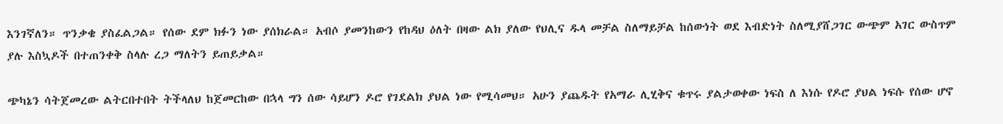እንገኛለን። ጥንቃቄ ያስፈልጋል። የሰው ደም ክፉን ነው ያሰክራል። አብሶ ያመንከውን የከዳህ ዕለት በዛው ልክ ያለው የህሊና ዱላ መቻል ስለማይቻል ከሰውነት ወደ እብድነት ስለሚያሸጋገር ውጭም አገር ውስጥም ያሉ እስኳዶች በተጠንቀቅ ስላሉ ረጋ ማለትን ይጠይቃል።

ጭካኔን ሳትጀመረው ልትርበተበት ትችላለህ ከጀመርከው በኋላ ግን ሰው ሳይሆን ዶሮ የገደልክ ያህል ነው የሚሳመህ። አሁን ያጨዱት የአማራ ሊሂቅና ቁጥሩ ያልታወቀው ነፍስ ለ እነሱ የዶሮ ያህል ነፍሱ የሰው ሆኖ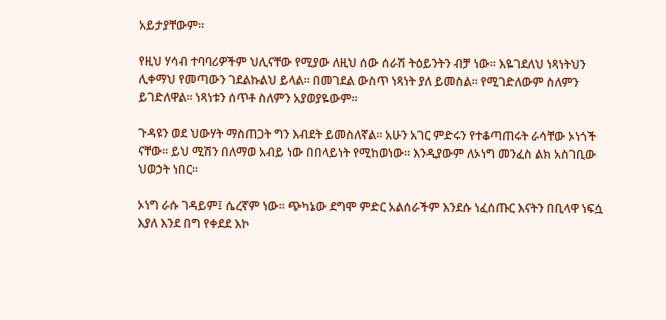አይታያቸውም።

የዚህ ሃሳብ ተባባሪዎችም ህሊናቸው የሚያው ለዚህ ሰው ሰራሽ ትዕይንትን ብቻ ነው። እዬገደለህ ነጻነትህን ሊቀማህ የመጣውን ገደልኩልህ ይላል። በመገደል ውስጥ ነጻነት ያለ ይመስል። የሚገድለውም ስለምን ይገድለዋል። ነጻነቱን ሰጥቶ ስለምን አያወያዬውም።

ጉዳዩን ወደ ህውሃት ማስጠጋት ግን እብደት ይመስለኛል። አሁን አገር ምድሩን የተቆጣጠሩት ራሳቸው ኦነጎች ናቸው። ይህ ሚሽን በለማወ አብይ ነው በበላይነት የሚከወነው። እንዲያውም ለኦነግ መንፈስ ልክ አስገቢው ህወኃት ነበር።

ኦነግ ራሱ ገዳይም፤ ሴረኛም ነው። ጭካኔው ደግሞ ምድር አልሰራችም እንደሱ ነፈሰጡር እናትን በቢላዋ ነፍሷ እያለ እንደ በግ የቀደደ እኮ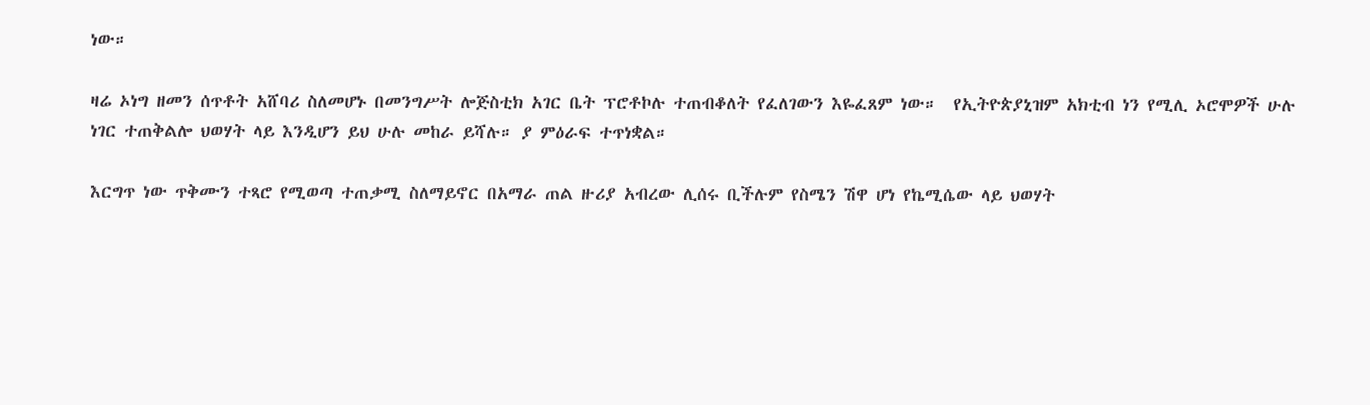ነው።

ዛሬ ኦነግ ዘመን ሰጥቶት አሸባሪ ስለመሆኑ በመንግሥት ሎጅስቲክ አገር ቤት ፕሮቶኮሉ ተጠብቆለት የፈለገውን እዬፈጸም ነው።  የኢትዮጵያኒዝም አክቲብ ነን የሚሊ ኦሮሞዎች ሁሉ ነገር ተጠቅልሎ ህወሃት ላይ እንዲሆን ይህ ሁሉ መከራ ይሻሉ። ያ ምዕራፍ ተጥነቋል።

እርግጥ ነው ጥቅሙን ተጻሮ የሚወጣ ተጠቃሚ ስለማይኖር በአማራ ጠል ዙሪያ አብረው ሊሰሩ ቢችሉም የስሜን ሽዋ ሆነ የኬሚሴው ላይ ህወሃት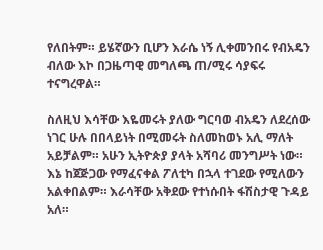የለበትም። ይሄኛውን ቢሆን እራሴ ነኝ ሊቀመንበሩ የብአዴን ብለው እኮ በጋዜጣዊ መግለጫ ጠ/ሚሩ ሳያፍሩ ተናግረዋል።

ስለዚህ እሳቸው እዬመሩት ያለው ግርባወ ብአዴን ለደረሰው ነገር ሁሉ በበላይነት በሚመሩት ስለመከወኑ አሊ ማለት አይቻልም። አሁን ኢትዮጵያ ያላት አሻባሪ መንግሥት ነው። እኔ ከጀጅጋው የማፈናቀል ፖለቲካ በኋላ ተገደው የሚለውን አልቀበልም። እራሳቸው አቅደው የተነሱበት ፋሽስታዊ ጉዳይ አለ።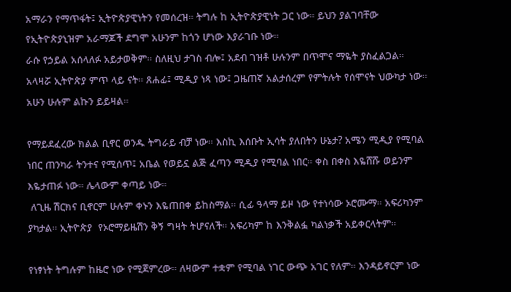አማራን የማጥፋት፤ ኢትዮጵያዊነትን የመሰረዝ። ትግሉ ከ ኢትዮጵያዊነት ጋር ነው። ይህን ያልገባቸው የኢትዮጵያኒዝም አራማጆች ደግሞ አሁንም ከጎን ሆነው እያራገቡ ነው።
ራሱ የኃይል አሰላለፉ አይታወቅም። ስለዚህ ታገስ ብሎ፤ አደብ ገዝቶ ሁሉንም በጥሞና ማዬት ያስፈልጋል። አላዛሯ ኢትዮጵያ ምጥ ላይ ናት። ጸሐፊ፤ ሚዲያ ነጻ ነው፤ ጋዜጠኛ አልታሰረም የምትሉት የሰሞናት ህውካታ ነው። አሁን ሁሉም ልኩን ይይዛል።

የማይደፈረው ክልል ቢኖር ወንዱ ትግራይ ብቻ ነው። እስኪ እሰቡት ኢሳት ያለበትን ሁኔታ? አሜን ሚዲያ የሚባል ነበር ጠንካራ ትንተና የሚሰጥ፤ አቤል የወይኗ ልጅ ፈጣን ሚዲያ የሚባል ነበር። ቀስ በቀስ እዬሸሹ ወይንም እዬታጠፉ ነው። ሌላውም ቀጣይ ነው።
 ለጊዜ ሽርክና ቢኖርም ሁሉም ቀኑን እዬጠበቀ ይከስማል። ሲፊ ዓላማ ይዞ ነው የተነሳው ኦሮሙማ። አፍሪካንም ያካታል። ኢትዮጵያ  የኦሮማይዜሽን ቅኝ ግዛት ትሆናለች። አፍሪካም ከ እንቅልፏ ካልነቃች አይቀርላትም።

የነፃነት ትግሉም ከዜሮ ነው የሚጀምረው። ለዛውም ተቋም የሚባል ነገር ውጭ አገር የለም። እንዳይኖርም ነው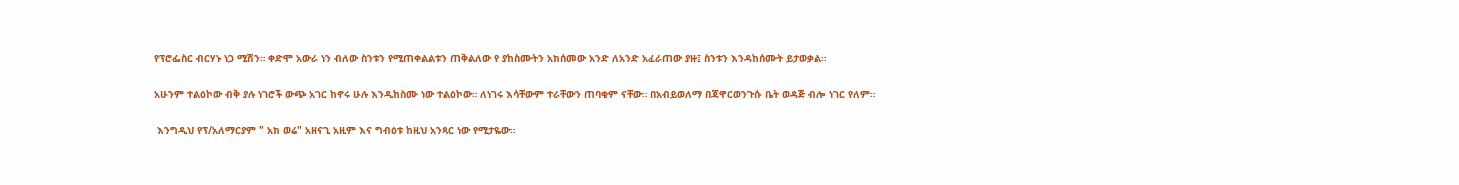የፕሮፌስር ብርሃኑ ነጋ ሚሽን። ቀድሞ አውራ ነን ብለው ስንቱን የሚጠቀልልቱን ጠቅልለው የ ያከስሙትን አክሰመው አንድ ለአንድ አፈራጠው ያዙ፤ ስንቱን እንዳከሰሙት ይታወቃል።

አሁንም ተልዕኮው ብቅ ያሉ ነገሮች ውጭ አገር ከኖሩ ሁሉ እንዲከስሙ ነው ተልዕኮው። ለነገሩ እሳቸውም ተራቸውን ጠባቂም ናቸው። በአብይወለማ በጃዋርወንጉሱ ቤት ወዳጅ ብሎ ነገር የለም።

 እንግዲህ የፕ/አለማርያም " አክ ወሬ" አዘናጊ አዚም እና ግብዕቱ ከዚህ አንጻር ነው የሚታዬው።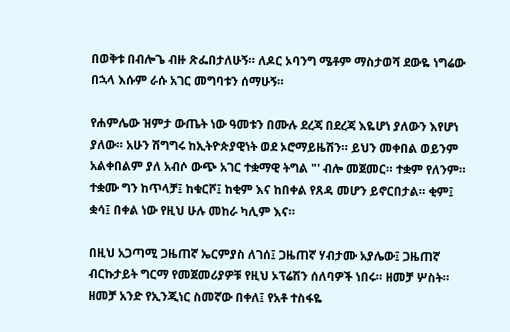በወቅቱ በብሎጌ ብዙ ጽፌበታለሁኝ። ለዶር ኦባንግ ሜቶም ማስታወሻ ደውዬ ነግሬው በኋላ እሱም ራሱ አገር መግባቱን ሰማሁኝ።

የሐምሌው ዝምታ ውጤት ነው ዓመቱን በሙሉ ደረጃ በደረጃ እዬሆነ ያለውን እየሆነ ያለው። አሁን ሽግግሩ ከኢትዮጵያዊነት ወደ ኦሮማይዜሽን። ይህን መቀበል ወይንም አልቀበልም ያለ አብሶ ውጭ አገር ተቋማዊ ትግል "' ብሎ መጀመር። ተቋም የለንም። ተቋሙ ግን ከጥላቻ፤ ከቁርሾ፤ ከቂም እና ከበቀል የጸዳ መሆን ይኖርበታል። ቂም፤ ቋሳ፤ በቀል ነው የዚህ ሁሉ መከራ ካሊም እና።

በዚህ አጋጣሚ ጋዜጠኛ ኤርምያስ ለገሰ፤ ጋዜጠኛ ሃብታሙ አያሌው፤ ጋዜጠኛ ብርኩታይት ግርማ የመጀመሪያዎቹ የዚህ ኦፕሬሽን ሰለባዎች ነበሩ። ዘመቻ ሦስት። ዘመቻ አንድ የኢንጂነር ስመኛው በቀለ፤ የአቶ ተስፋዬ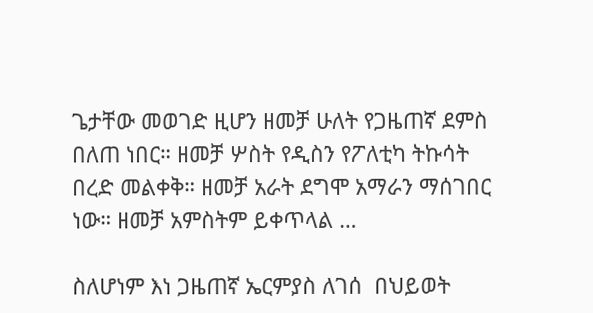ጌታቸው መወገድ ዚሆን ዘመቻ ሁለት የጋዜጠኛ ደምስ በለጠ ነበር። ዘመቻ ሦስት የዲስን የፖለቲካ ትኩሳት በረድ መልቀቅ። ዘመቻ አራት ደግሞ አማራን ማሰገበር ነው። ዘመቻ አምስትም ይቀጥላል …

ስለሆነም እነ ጋዜጠኛ ኤርምያስ ለገሰ  በህይወት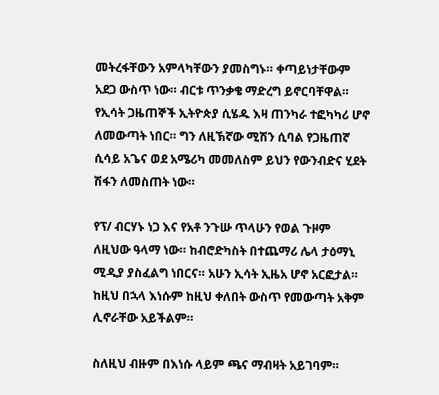መትረፋቸውን አምላካቸውን ያመስግኑ። ቀጣይነታቸውም አደጋ ውስጥ ነው። ብርቱ ጥንቃቄ ማድረግ ይኖርባቸዋል።  የኢሳት ጋዜጠኞች ኢትዮጵያ ሲሄዱ እዛ ጠንካራ ተፎካካሪ ሆኖ ለመውጣት ነበር። ግን ለዚኽኛው ሚሽን ሲባል የጋዜጠኛ ሲሳይ አጌና ወደ አሜሪካ መመለስም ይህን የውንብድና ሂደት ሽፋን ለመስጠት ነው።

የፕ/ ብርሃኑ ነጋ እና የአቶ ንጉሡ ጥላሁን የወል ጉዞም ለዚህው ዓላማ ነው። ከብሮድካስት በተጨማሪ ሌላ ታዕማኒ ሚዲያ ያስፈልግ ነበርና። አሁን ኢሳት ኢዜአ ሆኖ አርፎታል። ከዚህ በኋላ እነሱም ከዚህ ቀለበት ውስጥ የመውጣት አቅም ሊኖራቸው አይችልም።

ስለዚህ ብዙም በእነሱ ላይም ጫና ማብዛት አይገባም።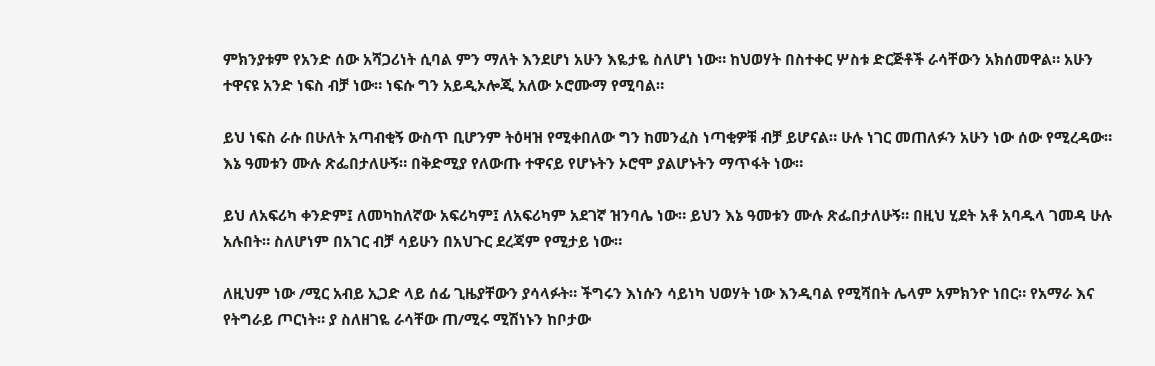ምክንያቱም የአንድ ሰው አሻጋሪነት ሲባል ምን ማለት እንደሆነ አሁን እዬታዬ ስለሆነ ነው። ከህወሃት በስተቀር ሦስቱ ድርጅቶች ራሳቸውን አክሰመዋል። አሁን ተዋናዩ አንድ ነፍስ ብቻ ነው። ነፍሱ ግን አይዲኦሎጂ አለው ኦሮሙማ የሚባል።

ይህ ነፍስ ራሱ በሁለት አጣብቂኝ ውስጥ ቢሆንም ትዕዛዝ የሚቀበለው ግን ከመንፈስ ነጣቂዎቹ ብቻ ይሆናል። ሁሉ ነገር መጠለፉን አሁን ነው ሰው የሚረዳው። እኔ ዓመቱን ሙሉ ጽፌበታለሁኝ። በቅድሚያ የለውጡ ተዋናይ የሆኑትን ኦሮሞ ያልሆኑትን ማጥፋት ነው።

ይህ ለአፍሪካ ቀንድም፤ ለመካከለኛው አፍሪካም፤ ለአፍሪካም አደገኛ ዝንባሌ ነው። ይህን እኔ ዓመቱን ሙሉ ጽፌበታለሁኝ። በዚህ ሂደት አቶ አባዱላ ገመዳ ሁሉ አሉበት። ስለሆነም በአገር ብቻ ሳይሁን በአህጉር ደረጃም የሚታይ ነው።

ለዚህም ነው /ሚር አብይ ኢጋድ ላይ ሰፊ ጊዜያቸውን ያሳላፉት። ችግሩን እነሱን ሳይነካ ህወሃት ነው እንዲባል የሚሻበት ሌላም አምክንዮ ነበር። የአማራ እና የትግራይ ጦርነት። ያ ስለዘገዬ ራሳቸው ጠ/ሚሩ ሚሽነኑን ከቦታው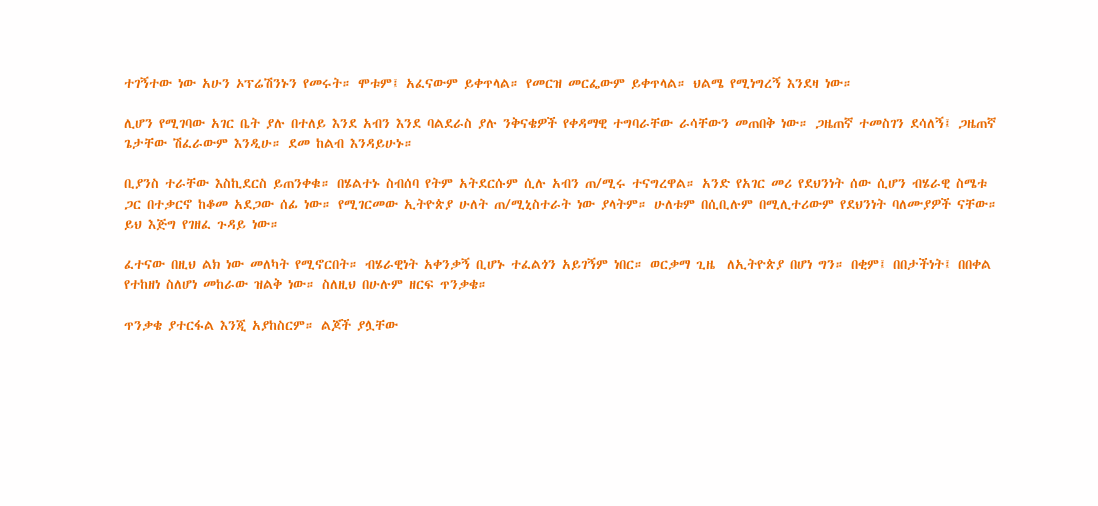ተገኝተው ነው አሁን ኦፕሬሽንኑን የመሩት። ሞቱም፤ አፈናውም ይቀጥላል። የመርዝ መርፌውም ይቀጥላል። ህልሜ የሚነግረኝ እንደዛ ነው።

ሊሆን የሚገባው አገር ቤት ያሉ በተለይ እንደ አብን እንደ ባልደራስ ያሉ ንቅናቄዎች የቀዳማዊ ተግባራቸው ራሳቸውን መጠበቅ ነው። ጋዜጠኛ ተመስገን ደሳለኝ፤ ጋዜጠኛ ጌታቸው ሽፈራውም እንዲሁ። ደመ ከልብ እንዳይሁኑ።

ቢያንስ ተራቸው እስኪደርስ ይጠንቀቁ። በሄልተኑ ስብሰባ የትም አትደርሱም ሲሉ አብን ጠ/ሚሩ ተናግረዋል። አንድ የአገር መሪ የደህንነት ሰው ሲሆን ብሄራዊ ስሜቱ ጋር በተቃርኖ ከቆመ አደጋው ሰፊ ነው። የሚገርመው ኢትዮጵያ ሁለት ጠ/ሚኒስተራት ነው ያላትም። ሁለቱም በሲቢሉም በሚሊተሪውም የደህንነት ባለሙያዎች ናቸው። ይህ እጅግ የገዘፈ ጉዳይ ነው።

ፈተናው በዚህ ልክ ነው መለካት የሚኖርበት። ብሄራዊነት አቀንቃኝ ቢሆኑ ተፈልጎን አይገኝም ነበር። ወርቃማ ጊዜ  ለኢትዮጵያ በሆነ ግን። በቂም፤ በበታችነት፤ በበቀል የተከዘነ ስለሆነ መከራው ዝልቅ ነው። ስለዚህ በሁሉም ዘርፍ ጥንቃቄ።

ጥንቃቄ ያተርፋል እንጂ አያከስርም። ልጆች ያሏቸው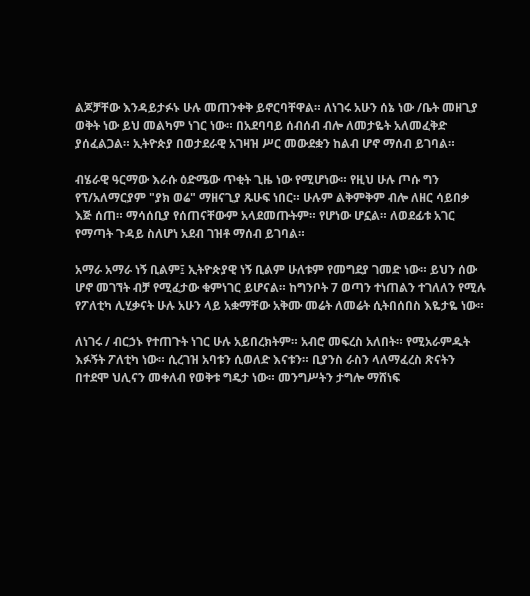ልጆቻቸው እንዳይታፉኑ ሁሉ መጠንቀቅ ይኖርባቸዋል። ለነገሩ አሁን ሰኔ ነው /ቤት መዘጊያ ወቅት ነው ይህ መልካም ነገር ነው። በአደባባይ ሰብሰብ ብሎ ለመታዬት አለመፈቅድ ያሰፈልጋል። ኢትዮጵያ በወታደራዊ አገዛዝ ሥር መውደቋን ከልብ ሆኖ ማሰብ ይገባል።

ብሄራዊ ዓርማው እራሱ ዕድሜው ጥቂት ጊዜ ነው የሚሆነው። የዚህ ሁሉ ጦሱ ግን የፕ/አለማርያም "ያክ ወሬ" ማዘናጊያ ጹሁፍ ነበር። ሁሉም ልቅምቅም ብሎ ለዘር ሳይበቃ እጅ ሰጠ። ማሳሰቢያ የሰጠናቸውም አላደመጡትም። የሆነው ሆኗል። ለወደፊቱ አገር የማጣት ጉዳይ ስለሆነ አደብ ገዝቶ ማሰብ ይገባል።

አማራ አማራ ነኝ ቢልም፤ ኢትዮጵያዊ ነኝ ቢልም ሁለቱም የመግደያ ገመድ ነው። ይህን ሰው ሆኖ መገኘት ብቻ የሚፈታው ቁምነገር ይሆናል። ከግንቦት 7 ወጣን ተነጠልን ተገለለን የሚሉ የፖለቲካ ሊሂቃናት ሁሉ አሁን ላይ አቋማቸው አቅሙ መሬት ለመሬት ሲትበሰበስ እዬታዬ ነው።

ለነገሩ / ብርኃኑ የተጠጉት ነገር ሁሉ አይበረክትም። አብሮ መፍረስ አለበት። የሚአራምዱት እፉኝት ፖለቲካ ነው። ሲረገዝ አባቱን ሲወለድ እናቱን። ቢያንስ ራስን ላለማፈረስ ጽናትን በተደሞ ህሊናን መቀለብ የወቅቱ ግዴታ ነው። መንግሥትን ታግሎ ማሸነፍ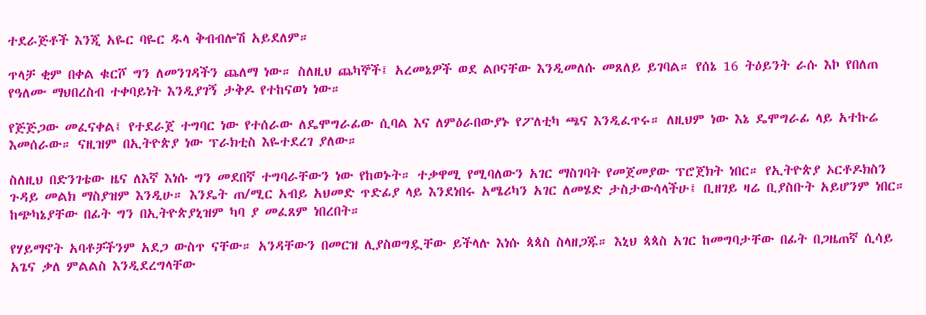ተደራጅቶች እንጂ አዬር ባዬር ዱላ ቅብብሎሽ አይደለም።

ጥላቻ ቂም በቀል ቁርሾ ግን ለመንገዳችን ጨለማ ነው። ስለዚህ ጨካኞች፤ አረመኔዎች ወደ ልቦናቸው እንዲመለሱ መጸለይ ይገባል። የሰኔ 16 ትዕይንት ራሱ እኮ የበለጠ የዓለሙ ማህበረስብ ተቀባይነት እንዲያገኝ ታቅዶ የተከናወነ ነው።

የጅጅጋው መፈናቀል፤ የተደራጀ ተግባር ነው የተሰራው ለዴሞግራፊው ሲባል እና ለምዕራበውያኑ የፖለቲካ ጫና እንዲፈጥሩ። ለዚህም ነው እኔ ዴሞግራፊ ላይ አተኩሬ እመሰራው። ናዚዝም በኢትዮጵያ ነው ፕራክቲስ እዬተደረገ ያለው።

ስለዚህ በድንገቴው ዜና ለእኛ እነሱ ግን መደበኛ ተግባራቸውን ነው የከወኑት። ተቃዋሚ የሚባለውን አገር ማስገባት የመጀመያው ፕሮጀክት ነበር። የኢትዮጵያ ኦርቶዶክስን ጉዳይ መልክ ማስያዝም እንዲሁ። እንዴት ጠ/ሚር አብይ አህመድ ጥድፊያ ላይ እንደነበሩ አሜሪካን አገር ለመሄድ ታስታውሳላችሁ፤ ቢዘገይ ዛሬ ቢያስቡት አይሆንም ነበር። ከጭካኔያቸው በፊት ግን በኢትዮጵያኒዝም ካባ ያ መፈጸም ነበረበት።

የሃይማኖት አባቶቻችንም አደጋ ውስጥ ናቸው። አንዳቸውን በመርዝ ሊያስወግዷቸው ይችላሉ እነሱ ጳጳስ ስላዘጋጁ። እኒህ ጳጳስ አገር ከመግባታቸው በፊት በጋዜጠኛ ሲሳይ አጌና ቃለ ምልልስ እንዲደረግላቸው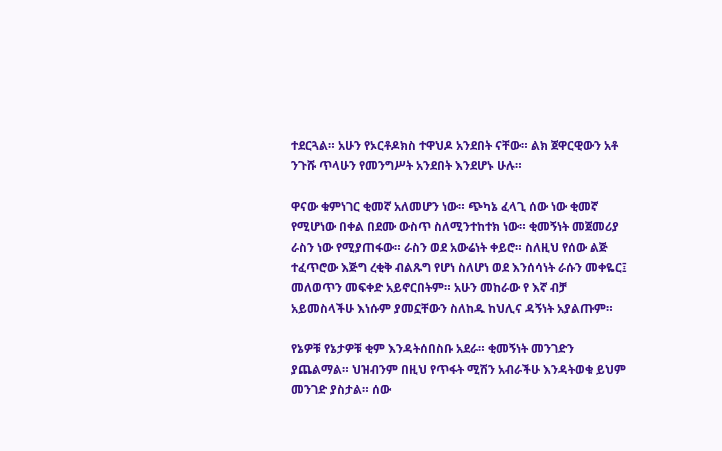ተደርጓል። አሁን የኦርቶዶክስ ተዋህዶ አንደበት ናቸው። ልክ ጀዋርዊውን አቶ ንጉሹ ጥላሁን የመንግሥት አንደበት እንደሆኑ ሁሉ።

ዋናው ቁምነገር ቂመኛ አለመሆን ነው። ጭካኔ ፈላጊ ሰው ነው ቂመኛ የሚሆነው በቀል በደሙ ውስጥ ስለሚንተከተክ ነው። ቂመኝነት መጀመሪያ ራስን ነው የሚያጠፋው። ራስን ወደ አውሬነት ቀይሮ። ስለዚህ የሰው ልጅ ተፈጥሮው እጅግ ረቂቅ ብልጹግ የሆነ ስለሆነ ወደ እንሰሳነት ራሱን መቀዬር፤ መለወጥን መፍቀድ አይኖርበትም። አሁን መከራው የ እኛ ብቻ አይመስላችሁ እነሱም ያመኗቸውን ስለከዱ ከህሊና ዳኝነት አያልጡም።

የኔዎቹ የኔታዎቹ ቂም እንዳትሰበስቡ አደራ። ቂመኝነት መንገድን ያጨልማል። ህዝብንም በዚህ የጥፋት ሚሽን አብራችሁ እንዳትወቁ ይህም መንገድ ያስታል። ሰው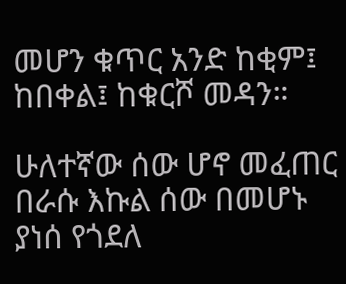መሆን ቁጥር አንድ ከቂም፤ ከበቀል፤ ከቁርሾ መዳን።

ሁለተኛው ሰው ሆኖ መፈጠር በራሱ እኩል ሰው በመሆኑ ያነሰ የጎደለ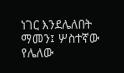ነገር እንደሌለበት ማመን፤ ሦስተኛው የሌለው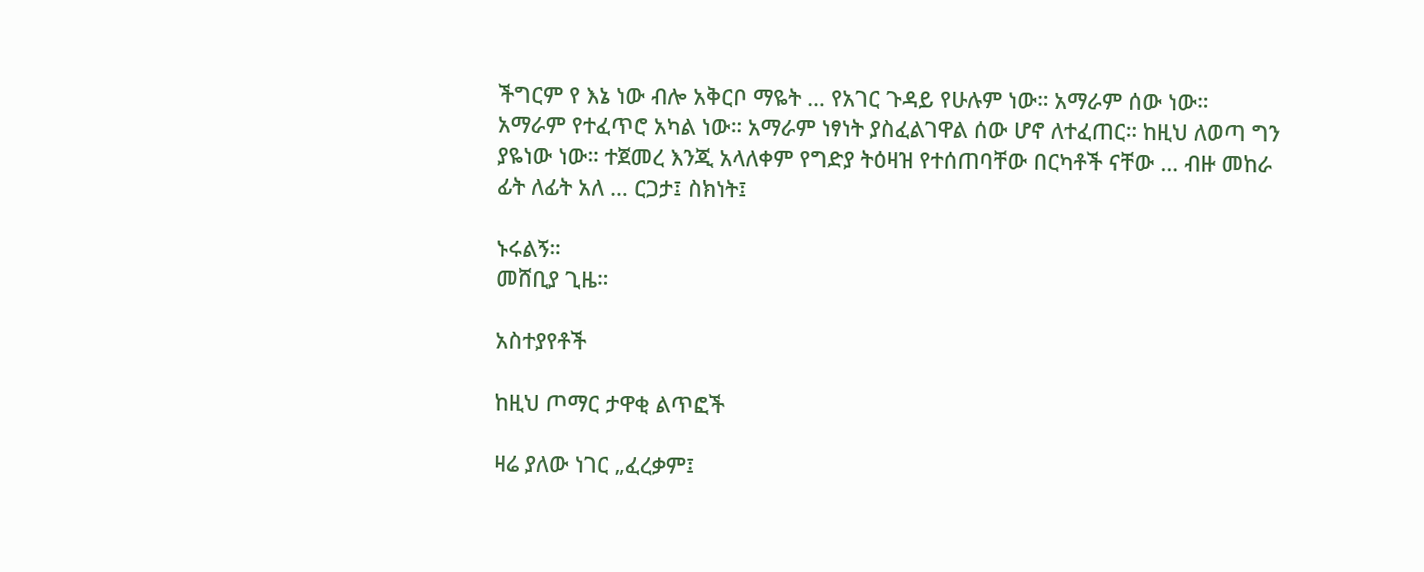ችግርም የ እኔ ነው ብሎ አቅርቦ ማዬት … የአገር ጉዳይ የሁሉም ነው። አማራም ሰው ነው። አማራም የተፈጥሮ አካል ነው። አማራም ነፃነት ያስፈልገዋል ሰው ሆኖ ለተፈጠር። ከዚህ ለወጣ ግን ያዬነው ነው። ተጀመረ እንጂ አላለቀም የግድያ ትዕዛዝ የተሰጠባቸው በርካቶች ናቸው … ብዙ መከራ ፊት ለፊት አለ … ርጋታ፤ ስክነት፤

ኑሩልኝ።
መሸቢያ ጊዜ።

አስተያየቶች

ከዚህ ጦማር ታዋቂ ልጥፎች

ዛሬ ያለው ነገር „ፈረቃም፤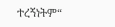ተረኝነትም“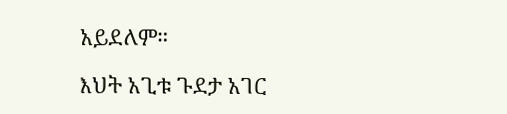አይደለም።

እህት አጊቱ ጉደታ አገር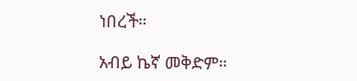ነበረች።

አብይ ኬኛ መቅድም።